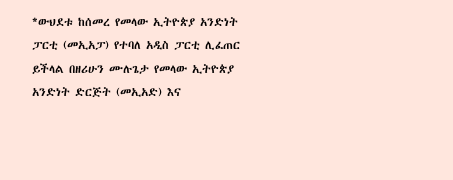*ውህደቱ ከሰመረ የመላው ኢትዮጵያ አንድነት ፓርቲ (መኢአፓ) የተባለ አዲስ ፓርቲ ሊፈጠር ይችላል በዘሪሁን ሙሉጌታ የመላው ኢትዮጵያ አንድነት ድርጅት (መኢአድ) እና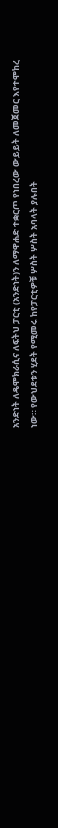አንድነት ለዴሞክራሲና ለፍትህ ፓርቲ (አንድነት)ን ለማዋሐድ ተቋርጦ የነበረው ውይይት ለመጀመር እየተሞከረ ነው። የውህደቱን ሂደት የሚመሩ ከየፓርቲዎቹ ሦስት ሦስት አባላት ያሉበት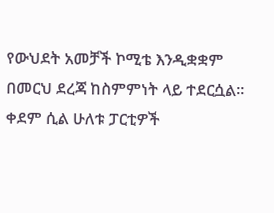የውህደት አመቻች ኮሚቴ እንዲቋቋም በመርህ ደረጃ ከስምምነት ላይ ተደርሷል። ቀደም ሲል ሁለቱ ፓርቲዎች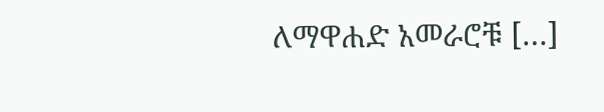ለማዋሐድ አመራሮቹ […]